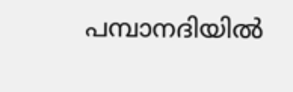പമ്പാനദിയിൽ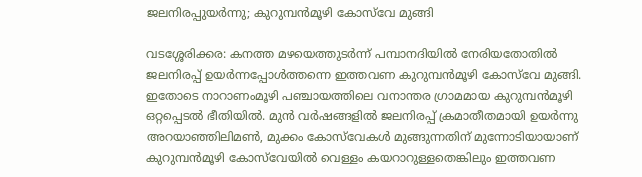ജലനിരപ്പുയർന്നു; കുറുമ്പൻമൂഴി കോസ്‌വേ മുങ്ങി

വടശ്ശേരിക്കര: കനത്ത മഴയെത്തുടർന്ന് പമ്പാനദിയിൽ നേരിയതോതിൽ ജലനിരപ്പ് ഉയർന്നപ്പോൾത്തന്നെ ഇത്തവണ കുറുമ്പൻമൂഴി കോസ്‌വേ മുങ്ങി. ഇതോടെ നാറാണംമൂഴി പഞ്ചായത്തിലെ വനാന്തര ഗ്രാമമായ കുറുമ്പൻമൂഴി ഒറ്റപ്പെടൽ ഭീതിയിൽ. മുൻ വർഷങ്ങളിൽ ജലനിരപ്പ് ക്രമാതീതമായി ഉയർന്നു അറയാഞ്ഞിലിമൺ, മുക്കം കോസ്‌വേകൾ മുങ്ങുന്നതിന് മുന്നോടിയായാണ് കുറുമ്പൻമൂഴി കോസ്‌വേയിൽ വെള്ളം കയറാറുള്ളതെങ്കിലും ഇത്തവണ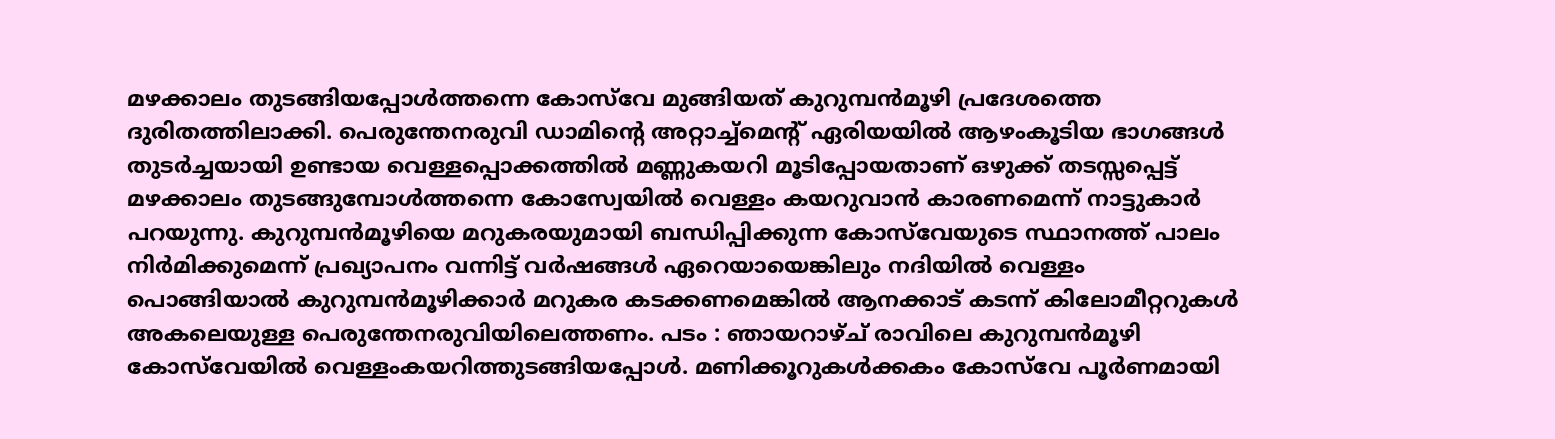മഴക്കാലം തുടങ്ങിയപ്പോൾത്തന്നെ കോസ്‌വേ മുങ്ങിയത് കുറുമ്പൻമൂഴി പ്രദേശത്തെ ദുരിതത്തിലാക്കി. പെരുന്തേനരുവി ഡാമിന്റെ അറ്റാച്ച്മെന്റ് ഏരിയയിൽ ആഴംകൂടിയ ഭാഗങ്ങൾ തുടർച്ചയായി ഉണ്ടായ വെള്ളപ്പൊക്കത്തിൽ മണ്ണുകയറി മൂടിപ്പോയതാണ് ഒഴുക്ക് തടസ്സപ്പെട്ട് മഴക്കാലം തുടങ്ങുമ്പോൾത്തന്നെ കോസ്വേയിൽ വെള്ളം കയറുവാൻ കാരണമെന്ന് നാട്ടുകാർ പറയുന്നു. കുറുമ്പൻമൂഴിയെ മറുകരയുമായി ബന്ധിപ്പിക്കുന്ന കോസ്‌വേയുടെ സ്ഥാനത്ത് പാലം നിർമിക്കുമെന്ന് പ്രഖ്യാപനം വന്നിട്ട് വർഷങ്ങൾ ഏറെയായെങ്കിലും നദിയിൽ വെള്ളം പൊങ്ങിയാൽ കുറുമ്പൻമൂഴിക്കാർ മറുകര കടക്കണമെങ്കിൽ ആനക്കാട് കടന്ന് കിലോമീറ്ററുകൾ അകലെയുള്ള പെരുന്തേനരുവിയിലെത്തണം. പടം : ഞായറാഴ്ച് രാവിലെ കുറുമ്പൻമൂഴി കോസ്‌വേയിൽ വെള്ളംകയറിത്തുടങ്ങിയപ്പോൾ. മണിക്കൂറുകൾക്കകം കോസ്‌വേ പൂർണമായി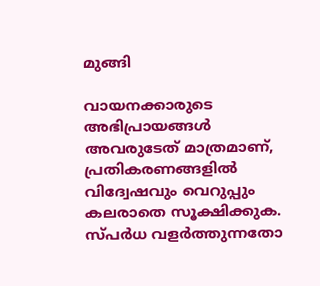മുങ്ങി

വായനക്കാരുടെ അഭിപ്രായങ്ങള്‍ അവരുടേത് മാത്രമാണ്, പ്രതികരണങ്ങളിൽ വിദ്വേഷവും വെറുപ്പും കലരാതെ സൂക്ഷിക്കുക. സ്പർധ വളർത്തുന്നതോ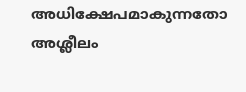അധിക്ഷേപമാകുന്നതോ അശ്ലീലം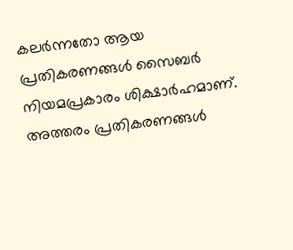കലർന്നതോ ആയ പ്രതികരണങ്ങൾ സൈബർ നിയമപ്രകാരം ശിക്ഷാർഹമാണ്. അത്തരം പ്രതികരണങ്ങൾ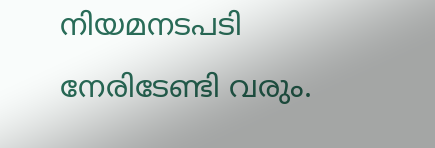നിയമനടപടി നേരിടേണ്ടി വരും.